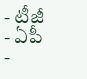- టీజీ
- ఏపీ
-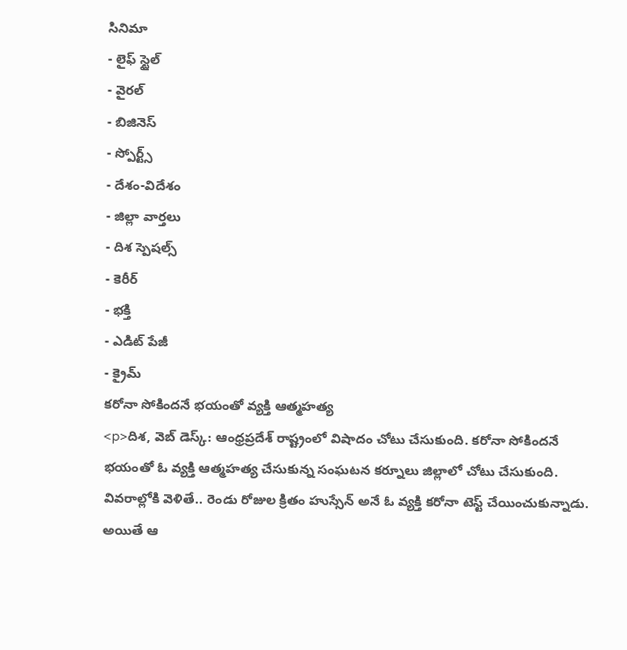సినిమా
- లైఫ్ స్టైల్
- వైరల్
- బిజినెస్
- స్పోర్ట్స్
- దేశం-విదేశం
- జిల్లా వార్తలు
- దిశ స్పెషల్స్
- కెరీర్
- భక్తి
- ఎడిట్ పేజీ
- క్రైమ్
కరోనా సోకిందనే భయంతో వ్యక్తి ఆత్మహత్య
<p>దిశ, వెబ్ డెస్క్: ఆంధ్రప్రదేశ్ రాష్ట్రంలో విషాదం చోటు చేసుకుంది. కరోనా సోకిందనే భయంతో ఓ వ్యక్తి ఆత్మహత్య చేసుకున్న సంఘటన కర్నూలు జిల్లాలో చోటు చేసుకుంది. వివరాల్లోకి వెళితే.. రెండు రోజుల క్రితం హుస్సేన్ అనే ఓ వ్యక్తి కరోనా టెస్ట్ చేయించుకున్నాడు. అయితే ఆ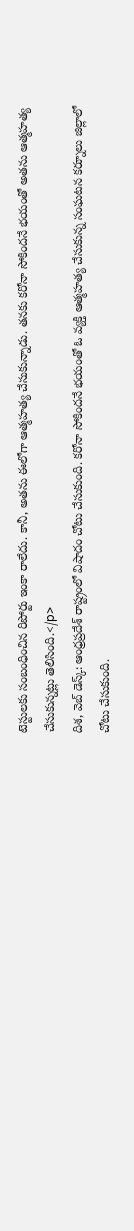టెస్టులకు సంబంధించిన రిపోర్టు ఇంకా రాలేదు. కానీ, అతను ఈలోగా ఆత్మహత్య చేసుకున్నాడు. తనకు కరోనా సోకిందనే భయంతో అతను ఆత్మహత్య చేసుకున్నట్లు తెలిసింది.</p>
దిశ, వెబ్ డెస్క్: ఆంధ్రప్రదేశ్ రాష్ట్రంలో విషాదం చోటు చేసుకుంది. కరోనా సోకిందనే భయంతో ఓ వ్యక్తి ఆత్మహత్య చేసుకున్న సంఘటన కర్నూలు జిల్లాలో చోటు చేసుకుంది.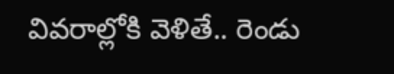వివరాల్లోకి వెళితే.. రెండు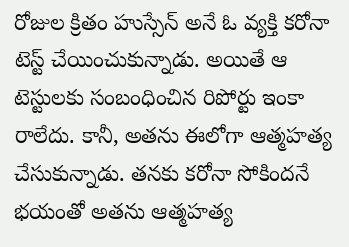రోజుల క్రితం హుస్సేన్ అనే ఓ వ్యక్తి కరోనా టెస్ట్ చేయించుకున్నాడు. అయితే ఆ టెస్టులకు సంబంధించిన రిపోర్టు ఇంకా రాలేదు. కానీ, అతను ఈలోగా ఆత్మహత్య చేసుకున్నాడు. తనకు కరోనా సోకిందనే భయంతో అతను ఆత్మహత్య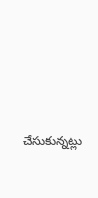చేసుకున్నట్లు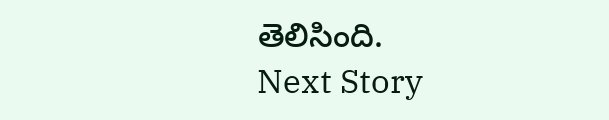తెలిసింది.
Next Story